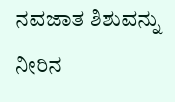ನವಜಾತ ಶಿಶುವನ್ನು ನೀರಿನ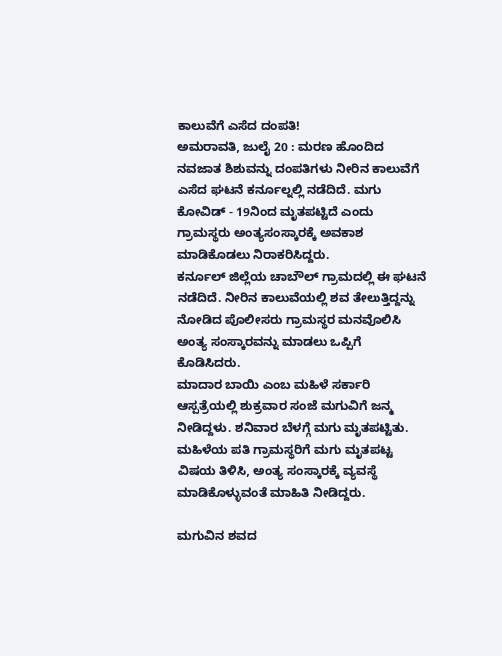ಕಾಲುವೆಗೆ ಎಸೆದ ದಂಪತಿ!
ಅಮರಾವತಿ, ಜುಲೈ 20 : ಮರಣ ಹೊಂದಿದ ನವಜಾತ ಶಿಶುವನ್ನು ದಂಪತಿಗಳು ನೀರಿನ ಕಾಲುವೆಗೆ ಎಸೆದ ಘಟನೆ ಕರ್ನೂಲ್ನಲ್ಲಿ ನಡೆದಿದೆ. ಮಗು ಕೋವಿಡ್ - 19ನಿಂದ ಮೃತಪಟ್ಟಿದೆ ಎಂದು ಗ್ರಾಮಸ್ಥರು ಅಂತ್ಯಸಂಸ್ಕಾರಕ್ಕೆ ಅವಕಾಶ ಮಾಡಿಕೊಡಲು ನಿರಾಕರಿಸಿದ್ದರು.
ಕರ್ನೂಲ್ ಜಿಲ್ಲೆಯ ಚಾಬೌಲ್ ಗ್ರಾಮದಲ್ಲಿ ಈ ಘಟನೆ ನಡೆದಿದೆ. ನೀರಿನ ಕಾಲುವೆಯಲ್ಲಿ ಶವ ತೇಲುತ್ತಿದ್ದನ್ನು ನೋಡಿದ ಪೊಲೀಸರು ಗ್ರಾಮಸ್ಥರ ಮನವೊಲಿಸಿ ಅಂತ್ಯ ಸಂಸ್ಕಾರವನ್ನು ಮಾಡಲು ಒಪ್ಪಿಗೆ ಕೊಡಿಸಿದರು.
ಮಾದಾರ ಬಾಯಿ ಎಂಬ ಮಹಿಳೆ ಸರ್ಕಾರಿ ಆಸ್ಪತ್ರೆಯಲ್ಲಿ ಶುಕ್ರವಾರ ಸಂಜೆ ಮಗುವಿಗೆ ಜನ್ಮ ನೀಡಿದ್ದಳು. ಶನಿವಾರ ಬೆಳಗ್ಗೆ ಮಗು ಮೃತಪಟ್ಟಿತು. ಮಹಿಳೆಯ ಪತಿ ಗ್ರಾಮಸ್ಥರಿಗೆ ಮಗು ಮೃತಪಟ್ಟ ವಿಷಯ ತಿಳಿಸಿ, ಅಂತ್ಯ ಸಂಸ್ಕಾರಕ್ಕೆ ವ್ಯವಸ್ಥೆ ಮಾಡಿಕೊಳ್ಳುವಂತೆ ಮಾಹಿತಿ ನೀಡಿದ್ದರು.

ಮಗುವಿನ ಶವದ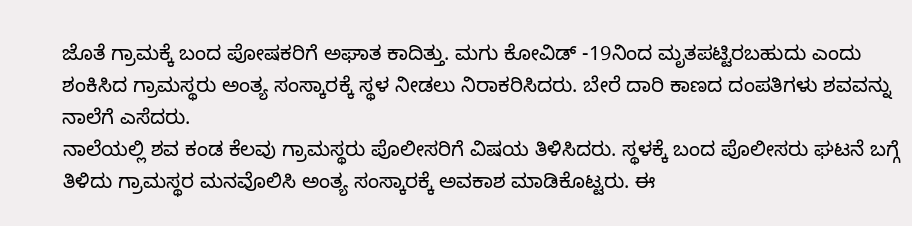ಜೊತೆ ಗ್ರಾಮಕ್ಕೆ ಬಂದ ಪೋಷಕರಿಗೆ ಅಘಾತ ಕಾದಿತ್ತು. ಮಗು ಕೋವಿಡ್ -19ನಿಂದ ಮೃತಪಟ್ಟಿರಬಹುದು ಎಂದು ಶಂಕಿಸಿದ ಗ್ರಾಮಸ್ಥರು ಅಂತ್ಯ ಸಂಸ್ಕಾರಕ್ಕೆ ಸ್ಥಳ ನೀಡಲು ನಿರಾಕರಿಸಿದರು. ಬೇರೆ ದಾರಿ ಕಾಣದ ದಂಪತಿಗಳು ಶವವನ್ನು ನಾಲೆಗೆ ಎಸೆದರು.
ನಾಲೆಯಲ್ಲಿ ಶವ ಕಂಡ ಕೆಲವು ಗ್ರಾಮಸ್ಥರು ಪೊಲೀಸರಿಗೆ ವಿಷಯ ತಿಳಿಸಿದರು. ಸ್ಥಳಕ್ಕೆ ಬಂದ ಪೊಲೀಸರು ಘಟನೆ ಬಗ್ಗೆ ತಿಳಿದು ಗ್ರಾಮಸ್ಥರ ಮನವೊಲಿಸಿ ಅಂತ್ಯ ಸಂಸ್ಕಾರಕ್ಕೆ ಅವಕಾಶ ಮಾಡಿಕೊಟ್ಟರು. ಈ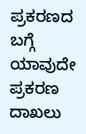ಪ್ರಕರಣದ ಬಗ್ಗೆ ಯಾವುದೇ ಪ್ರಕರಣ ದಾಖಲು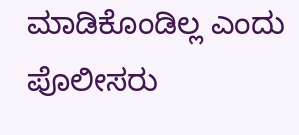ಮಾಡಿಕೊಂಡಿಲ್ಲ ಎಂದು ಪೊಲೀಸರು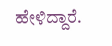ಹೇಳಿದ್ದಾರೆ.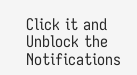Click it and Unblock the Notifications